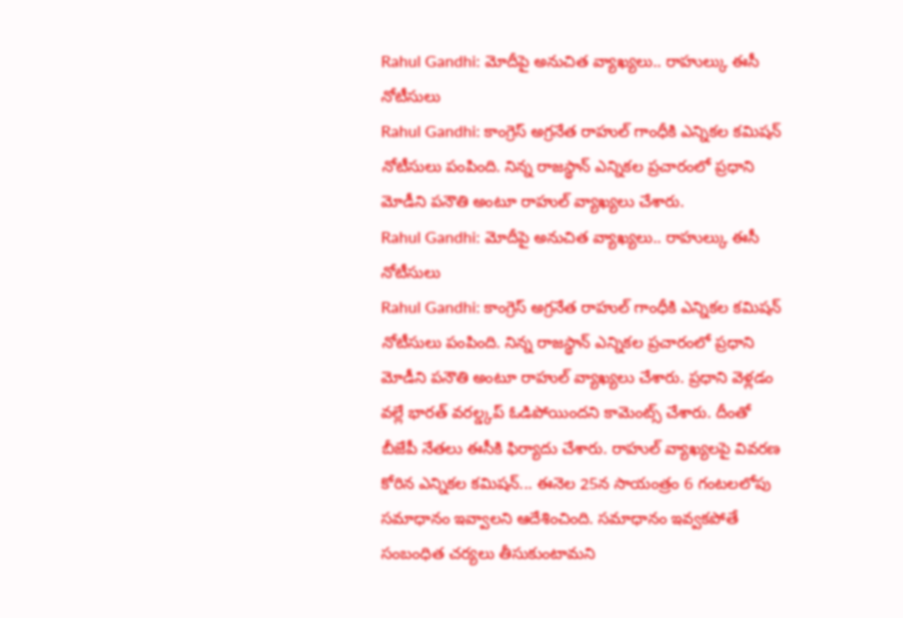Rahul Gandhi: మోదీపై అనుచిత వ్యాఖ్యలు.. రాహుల్కు ఈసీ నోటీసులు
Rahul Gandhi: కాంగ్రెస్ అగ్రనేత రాహుల్ గాంధీకి ఎన్నికల కమిషన్ నోటీసులు పంపింది. నిన్న రాజస్థాన్ ఎన్నికల ప్రచారంలో ప్రధాని మోడీని పనౌతి అంటూ రాహుల్ వ్యాఖ్యలు చేశారు.
Rahul Gandhi: మోదీపై అనుచిత వ్యాఖ్యలు.. రాహుల్కు ఈసీ నోటీసులు
Rahul Gandhi: కాంగ్రెస్ అగ్రనేత రాహుల్ గాంధీకి ఎన్నికల కమిషన్ నోటీసులు పంపింది. నిన్న రాజస్థాన్ ఎన్నికల ప్రచారంలో ప్రధాని మోడీని పనౌతి అంటూ రాహుల్ వ్యాఖ్యలు చేశారు. ప్రధాని వెళ్లడం వల్లే భారత్ వరల్డ్కప్ ఓడిపోయిందని కామెంట్స్ చేశారు. దీంతో బీజేపీ నేతలు ఈసీకి ఫిర్యాదు చేశారు. రాహుల్ వ్యాఖ్యలపై వివరణ కోరిన ఎన్నికల కమిషన్... ఈనెల 25న సాయంత్రం 6 గంటలలోపు సమాధానం ఇవ్వాలని ఆదేశించింది. సమాధానం ఇవ్వకపోతే సంబంధిత చర్యలు తీసుకుంటామని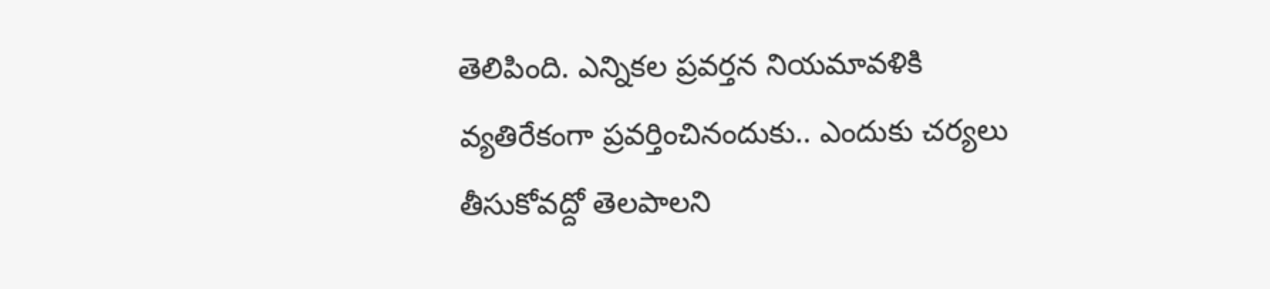తెలిపింది. ఎన్నికల ప్రవర్తన నియమావళికి వ్యతిరేకంగా ప్రవర్తించినందుకు.. ఎందుకు చర్యలు తీసుకోవద్దో తెలపాలని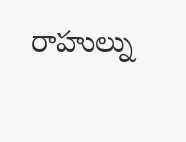రాహుల్ను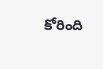కోరింది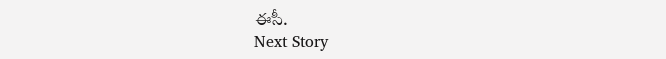ఈసీ.
Next Story